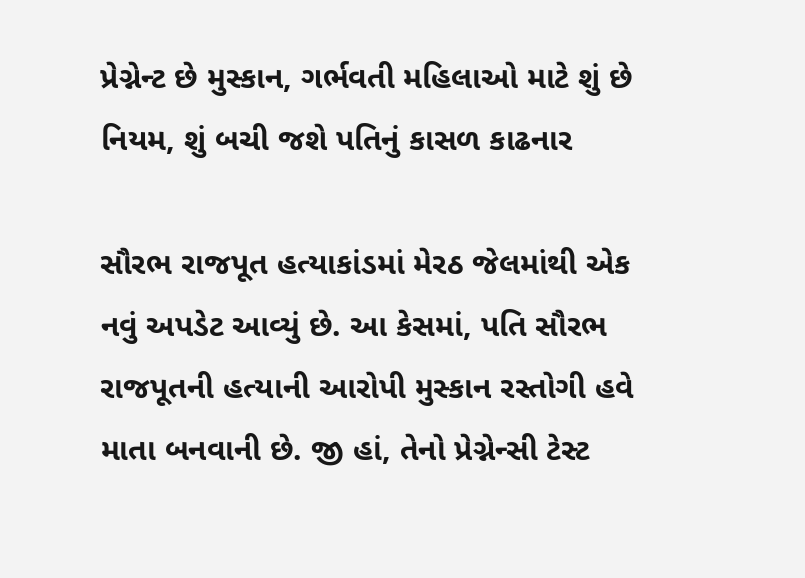પ્રેગ્નેન્ટ છે મુસ્કાન, ગર્ભવતી મહિલાઓ માટે શું છે નિયમ, શું બચી જશે પતિનું કાસળ કાઢનાર

સૌરભ રાજપૂત હત્યાકાંડમાં મેરઠ જેલમાંથી એક નવું અપડેટ આવ્યું છે. આ કેસમાં, પતિ સૌરભ રાજપૂતની હત્યાની આરોપી મુસ્કાન રસ્તોગી હવે માતા બનવાની છે. જી હાં, તેનો પ્રેગ્નેન્સી ટેસ્ટ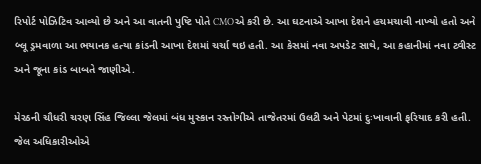રિપોર્ટ પોઝિટિવ આવ્યો છે અને આ વાતની પુષ્ટિ પોતે CMOએ કરી છે. આ ઘટનાએ આખા દેશને હચમચાવી નાખ્યો હતો અને બ્લૂ ડ્રમવાળા આ ભયાનક હત્યા કાંડની આખા દેશમાં ચર્ચા થઇ હતી. આ કેસમાં નવા અપડેટ સાથે, આ કહાનીમાં નવા ટ્વીસ્ટ અને જૂના કાંડ બાબતે જાણીએ.

મેરઠની ચૌધરી ચરણ સિંહ જિલ્લા જેલમાં બંધ મુસ્કાન રસ્તોગીએ તાજેતરમાં ઉલટી અને પેટમાં દુઃખાવાની ફરિયાદ કરી હતી. જેલ અધિકારીઓએ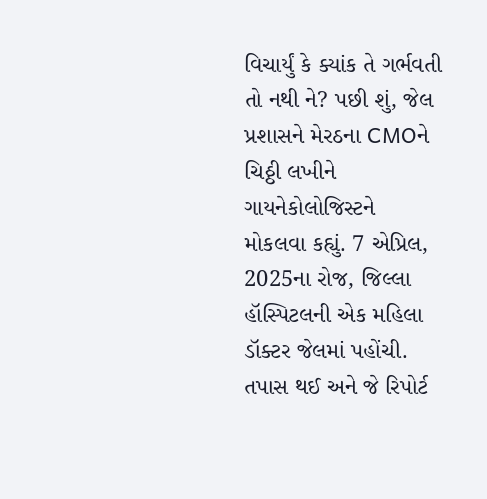વિચાર્યું કે ક્યાંક તે ગર્ભવતી તો નથી ને? પછી શું, જેલ પ્રશાસને મેરઠના CMOને ચિઠ્ઠી લખીને ગાયનેકોલોજિસ્ટને  મોકલવા કહ્યું. 7 એપ્રિલ, 2025ના રોજ, જિલ્લા હૉસ્પિટલની એક મહિલા ડૉક્ટર જેલમાં પહોંચી. તપાસ થઈ અને જે રિપોર્ટ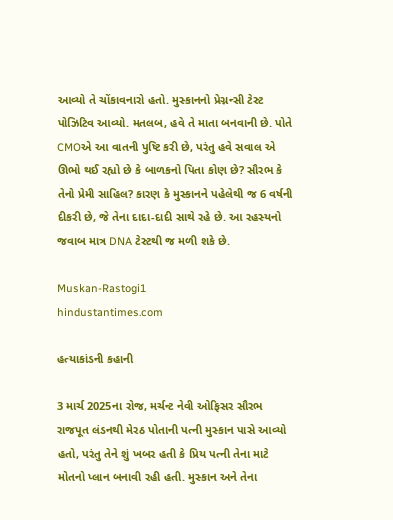આવ્યો તે ચોંકાવનારો હતો. મુસ્કાનનો પ્રેગ્નન્સી ટેસ્ટ પોઝિટિવ આવ્યો. મતલબ, હવે તે માતા બનવાની છે. પોતે CMOએ આ વાતની પુષ્ટિ કરી છે, પરંતુ હવે સવાલ એ ઊભો થઈ રહ્યો છે કે બાળકનો પિતા કોણ છે? સૌરભ કે તેનો પ્રેમી સાહિલ? કારણ કે મુસ્કાનને પહેલેથી જ 6 વર્ષની દીકરી છે, જે તેના દાદા-દાદી સાથે રહે છે. આ રહસ્યનો જવાબ માત્ર DNA ટેસ્ટથી જ મળી શકે છે.

Muskan-Rastogi1
hindustantimes.com

હત્યાકાંડની કહાની

3 માર્ચ 2025ના રોજ, મર્ચન્ટ નેવી ઓફિસર સૌરભ રાજપૂત લંડનથી મેરઠ પોતાની પત્ની મુસ્કાન પાસે આવ્યો હતો, પરંતુ તેને શું ખબર હતી કે પ્રિય પત્ની તેના માટે મોતનો પ્લાન બનાવી રહી હતી. મુસ્કાન અને તેના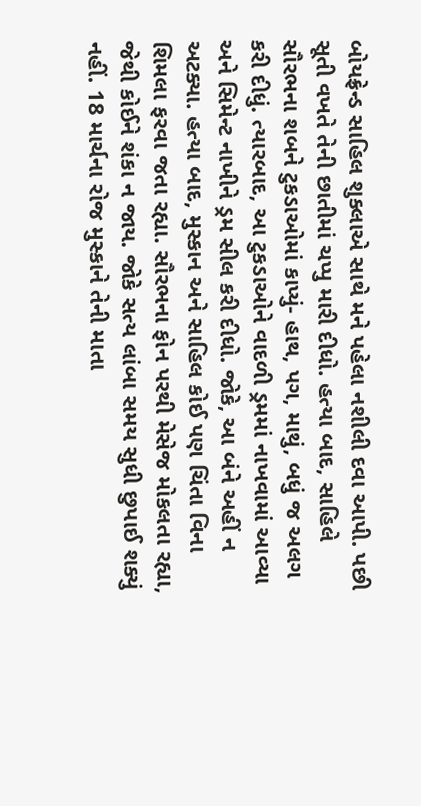બોયફ્રેન્ડ સાહિલ શુક્લાએ સાથે મને પહેલા નશીલી દવા આપી. પછી સૂતી વખતે તેની છાતીમાં ચપ્પુ મારી દીધો. હત્યા બાદ, સાહિલે સૌરભના શબને ટુકડાઓમાં કાપ્યું- હાથ, પગ, માથું, બધું જ અલગ કરી દીધું. ત્યારબાદ, આ ટુકડાઓને વાદળી ડ્રમમાં નાખવામાં આવ્યા અને સિમેન્ટ નાખીને ડ્રમ સીલ કરી દીધો. જોકે, આ બંને અહીં ન અટક્યા. હત્યા બાદ, મુસ્કાન અને સાહિલ કોઈ પણ ચિંતા વિના શિમલા ફરવા જતા રહ્યા. સૌરભના ફોન પરથી મેસેજ મોકલતા રહ્યા, જેથી કોઈને શંકા ન જાય. જોકે સત્ય લાંબા સમય સુધી છુપાઈ શક્યું નહીં. 18 માર્ચના રોજ મુસ્કાને તેની માતા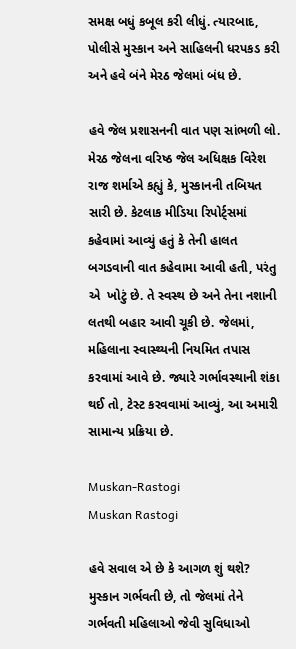સમક્ષ બધું કબૂલ કરી લીધું. ત્યારબાદ, પોલીસે મુસ્કાન અને સાહિલની ધરપકડ કરી અને હવે બંને મેરઠ જેલમાં બંધ છે.

હવે જેલ પ્રશાસનની વાત પણ સાંભળી લો. મેરઠ જેલના વરિષ્ઠ જેલ અધિક્ષક વિરેશ રાજ શર્માએ કહ્યું કે, મુસ્કાનની તબિયત સારી છે. કેટલાક મીડિયા રિપોર્ટ્સમાં કહેવામાં આવ્યું હતું કે તેની હાલત બગડવાની વાત કહેવામા આવી હતી, પરંતુ એ  ખોટું છે. તે સ્વસ્થ છે અને તેના નશાની લતથી બહાર આવી ચૂકી છે. જેલમાં, મહિલાના સ્વાસ્થ્યની નિયમિત તપાસ કરવામાં આવે છે. જ્યારે ગર્ભાવસ્થાની શંકા થઈ તો, ટેસ્ટ કરવવામાં આવ્યું, આ અમારી સામાન્ય પ્રક્રિયા છે.

Muskan-Rastogi
Muskan Rastogi

હવે સવાલ એ છે કે આગળ શું થશે? મુસ્કાન ગર્ભવતી છે, તો જેલમાં તેને ગર્ભવતી મહિલાઓ જેવી સુવિધાઓ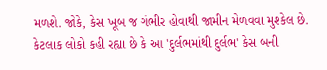મળશે. જોકે, કેસ ખૂબ જ ગંભીર હોવાથી જામીન મેળવવા મુશ્કેલ છે. કેટલાક લોકો કહી રહ્યા છે કે આ 'દુર્લભમાંથી દુર્લભ' કેસ બની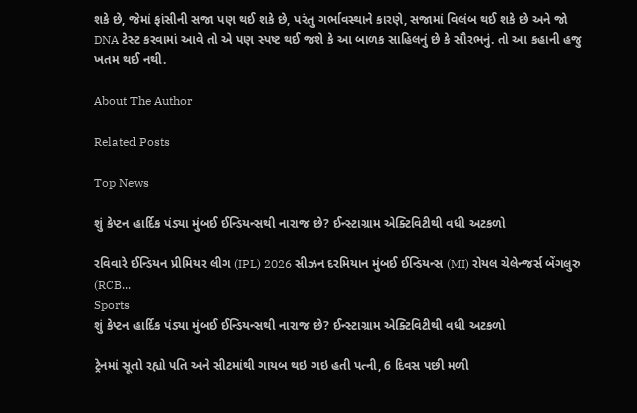શકે છે, જેમાં ફાંસીની સજા પણ થઈ શકે છે, પરંતુ ગર્ભાવસ્થાને કારણે, સજામાં વિલંબ થઈ શકે છે અને જો DNA ટેસ્ટ કરવામાં આવે તો એ પણ સ્પષ્ટ થઈ જશે કે આ બાળક સાહિલનું છે કે સૌરભનું. તો આ કહાની હજુ ખતમ થઈ નથી.

About The Author

Related Posts

Top News

શું કેપ્ટન હાર્દિક પંડ્યા મુંબઈ ઈન્ડિયન્સથી નારાજ છે? ઈન્સ્ટાગ્રામ એક્ટિવિટીથી વધી અટકળો

રવિવારે ઈન્ડિયન પ્રીમિયર લીગ (IPL) 2026 સીઝન દરમિયાન મુંબઈ ઈન્ડિયન્સ (MI) રોયલ ચેલેન્જર્સ બેંગલુરુ (RCB...
Sports
શું કેપ્ટન હાર્દિક પંડ્યા મુંબઈ ઈન્ડિયન્સથી નારાજ છે? ઈન્સ્ટાગ્રામ એક્ટિવિટીથી વધી અટકળો

ટ્રેનમાં સૂતો રહ્યો પતિ અને સીટમાંથી ગાયબ થઇ ગઇ હતી પત્ની, 6 દિવસ પછી મળી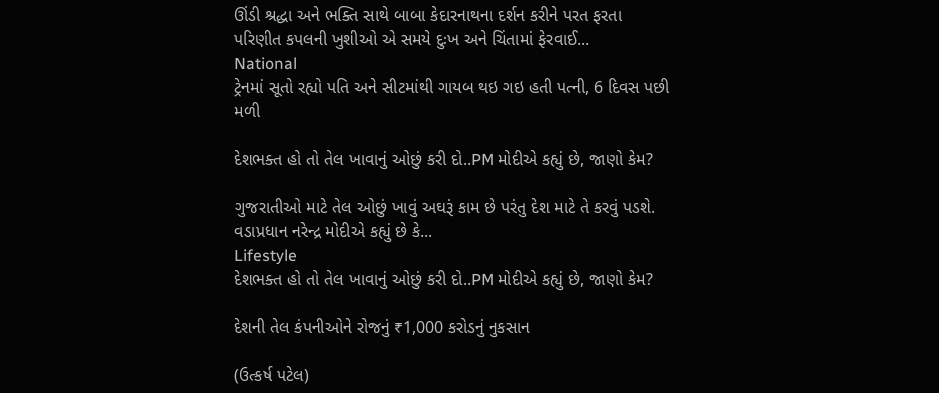ઊંડી શ્રદ્ધા અને ભક્તિ સાથે બાબા કેદારનાથના દર્શન કરીને પરત ફરતા પરિણીત કપલની ખુશીઓ એ સમયે દુઃખ અને ચિંતામાં ફેરવાઈ...
National
ટ્રેનમાં સૂતો રહ્યો પતિ અને સીટમાંથી ગાયબ થઇ ગઇ હતી પત્ની, 6 દિવસ પછી મળી

દેશભક્ત હો તો તેલ ખાવાનું ઓછું કરી દો..PM મોદીએ કહ્યું છે, જાણો કેમ?

ગુજરાતીઓ માટે તેલ ઓછું ખાવું અઘરૂં કામ છે પરંતુ દેશ માટે તે કરવું પડશે. વડાપ્રધાન નરેન્દ્ર મોદીએ કહ્યું છે કે...
Lifestyle
દેશભક્ત હો તો તેલ ખાવાનું ઓછું કરી દો..PM મોદીએ કહ્યું છે, જાણો કેમ?

દેશની તેલ કંપનીઓને રોજનું ₹1,000 કરોડનું નુકસાન

(ઉત્કર્ષ પટેલ)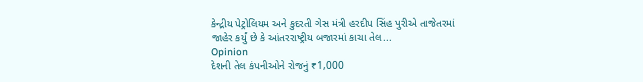કેન્દ્રીય પેટ્રોલિયમ અને કુદરતી ગેસ મંત્રી હરદીપ સિંહ પુરીએ તાજેતરમાં જાહેર કર્યું છે કે આંતરરાષ્ટ્રીય બજારમાં કાચા તેલ...
Opinion
દેશની તેલ કંપનીઓને રોજનું ₹1,000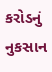કરોડનું નુકસાન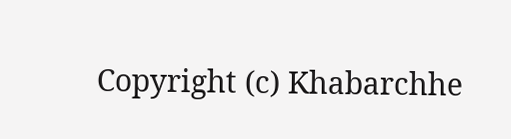Copyright (c) Khabarchhe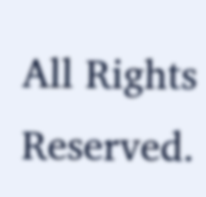All Rights Reserved.